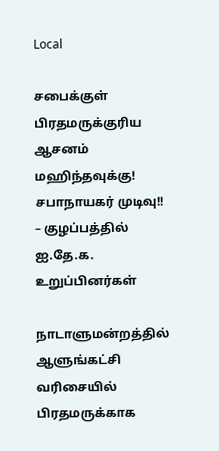Local

சபைக்குள் பிரதமருக்குரிய ஆசனம் மஹிந்தவுக்கு! சபாநாயகர் முடிவு!! – குழப்பத்தில் ஐ.தே.க. உறுப்பினர்கள்

நாடாளுமன்றத்தில் ஆளுங்கட்சி வரிசையில் பிரதமருக்காக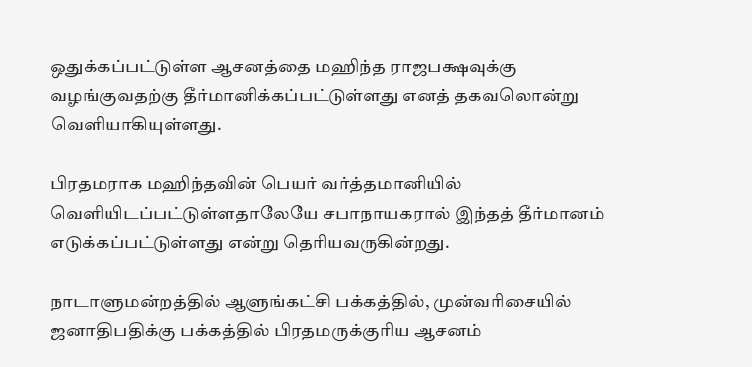ஒதுக்கப்பட்டுள்ள ஆசனத்தை மஹிந்த ராஜபக்ஷவுக்கு வழங்குவதற்கு தீர்மானிக்கப்பட்டுள்ளது எனத் தகவலொன்று வெளியாகியுள்ளது.

பிரதமராக மஹிந்தவின் பெயர் வர்த்தமானியில் வெளியிடப்பட்டுள்ளதாலேயே சபாநாயகரால் இந்தத் தீர்மானம் எடுக்கப்பட்டுள்ளது என்று தெரியவருகின்றது.

நாடாளுமன்றத்தில் ஆளுங்கட்சி பக்கத்தில், முன்வரிசையில் ஜனாதிபதிக்கு பக்கத்தில் பிரதமருக்குரிய ஆசனம்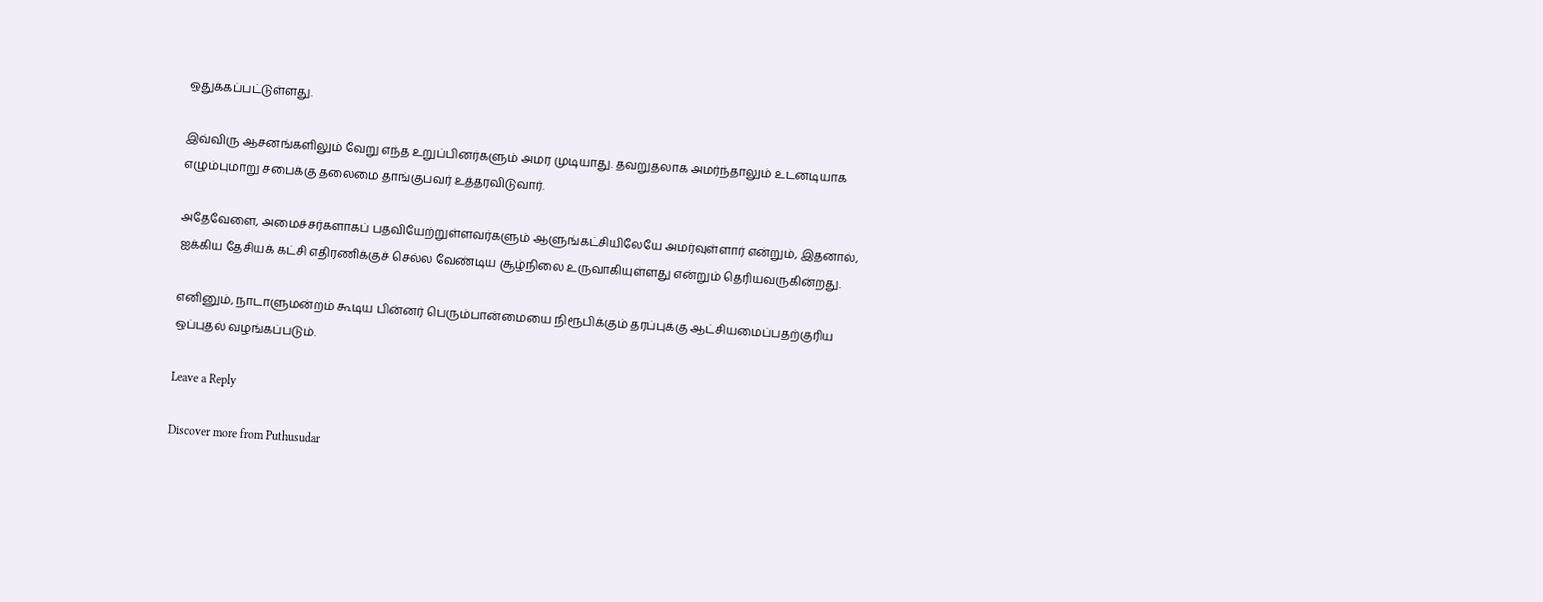ஒதுக்கப்பட்டுள்ளது.

இவ்விரு ஆசனங்களிலும் வேறு எந்த உறுப்பினர்களும் அமர முடியாது. தவறுதலாக அமர்ந்தாலும் உடனடியாக எழும்புமாறு சபைக்கு தலைமை தாங்குபவர் உத்தரவிடுவார்.

அதேவேளை, அமைச்சர்களாகப் பதவியேற்றுள்ளவர்களும் ஆளுங்கட்சியிலேயே அமர்வுள்ளார் என்றும், இதனால், ஐக்கிய தேசியக் கட்சி எதிரணிக்குச் செல்ல வேண்டிய சூழ்நிலை உருவாகியுள்ளது என்றும் தெரியவருகின்றது.

எனினும், நாடாளுமன்றம் கூடிய பின்னர் பெரும்பான்மையை நிரூபிக்கும் தரப்புக்கு ஆட்சியமைப்பதற்குரிய ஒப்புதல் வழங்கப்படும்.

Leave a Reply

Discover more from Puthusudar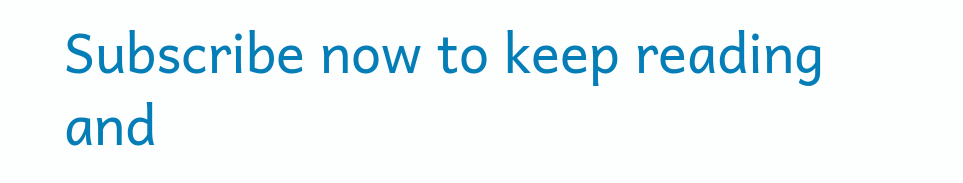Subscribe now to keep reading and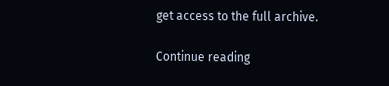get access to the full archive.

Continue reading